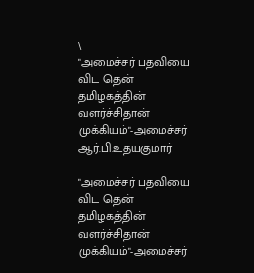\
"அமைச்சர் பதவியை விட தென் தமிழகத்தின் வளர்ச்சிதான் முக்கியம்"-அமைச்சர் ஆர்.பி.உதயகுமார்

"அமைச்சர் பதவியை விட தென் தமிழகத்தின் வளர்ச்சிதான் முக்கியம்"-அமைச்சர்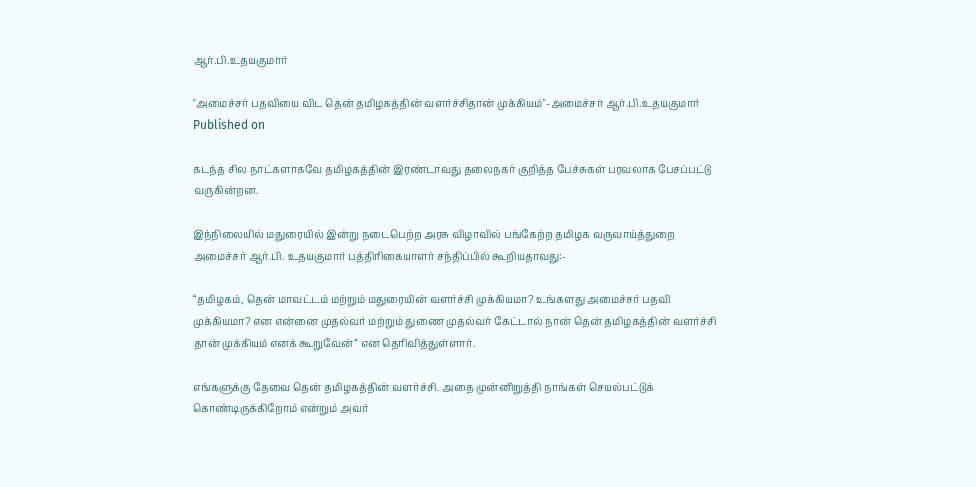ஆர்.பி.உதயகுமார்

"அமைச்சர் பதவியை விட தென் தமிழகத்தின் வளர்ச்சிதான் முக்கியம்"-அமைச்சர் ஆர்.பி.உதயகுமார்
Published on

கடந்த சில நாட்களாகவே தமிழகத்தின் இரண்டாவது தலைநகர் குறித்த பேச்சுகள் பரவலாக பேசப்பட்டு வருகின்றன.

இந்நிலையில் மதுரையில் இன்று நடைபெற்ற அரசு விழாவில் பங்கேற்ற தமிழக வருவாய்த்துறை அமைச்சர் ஆர்.பி. உதயகுமார் பத்திரிகையாளர் சந்திப்பில் கூறியதாவது:-

“தமிழகம், தென் மாவட்டம் மற்றும் மதுரையின் வளர்ச்சி முக்கியமா? உங்களது அமைச்சர் பதவி முக்கியமா? என என்னை முதல்வர் மற்றும் துணை முதல்வர் கேட்டால் நான் தென் தமிழகத்தின் வளர்ச்சி தான் முக்கியம் எனக் கூறுவேன்” என தெரிவித்துள்ளார்.

எங்களுக்கு தேவை தென் தமிழகத்தின் வளர்ச்சி. அதை முன்னிறுத்தி நாங்கள் செயல்பட்டுக் கொண்டிருக்கிறோம் என்றும் அவர்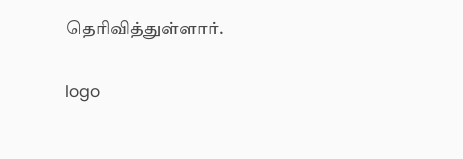தெரிவித்துள்ளார்.

logo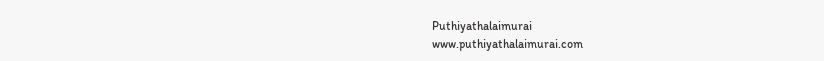Puthiyathalaimurai
www.puthiyathalaimurai.com